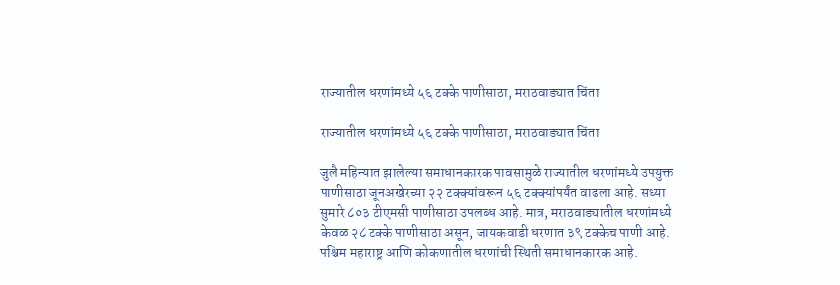राज्यातील धरणांमध्ये ५६ टक्के पाणीसाठा, मराठवाड्यात चिंता

राज्यातील धरणांमध्ये ५६ टक्के पाणीसाठा, मराठवाड्यात चिंता

जुलै महिन्यात झालेल्या समाधानकारक पावसामुळे राज्यातील धरणांमध्ये उपयुक्त पाणीसाठा जूनअखेरच्या २२ टक्क्यांवरून ५६ टक्क्यांपर्यंत वाढला आहे. सध्या सुमारे ८०३ टीएमसी पाणीसाठा उपलब्ध आहे. मात्र, मराठवाड्यातील धरणांमध्ये केवळ २८ टक्के पाणीसाठा असून, जायकवाडी धरणात ३९ टक्केच पाणी आहे. पश्चिम महाराष्ट्र आणि कोकणातील धरणांची स्थिती समाधानकारक आहे.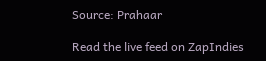Source: Prahaar

Read the live feed on ZapIndies